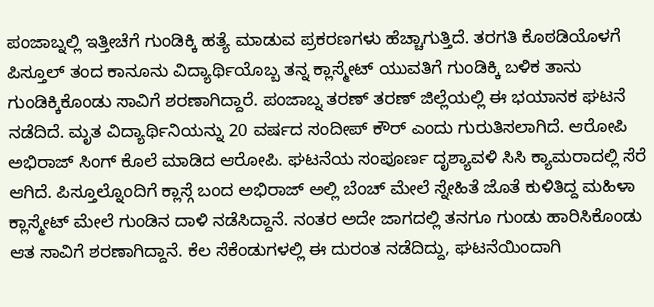ಪಂಜಾಬ್ನಲ್ಲಿ ಇತ್ತೀಚೆಗೆ ಗುಂಡಿಕ್ಕಿ ಹತ್ಯೆ ಮಾಡುವ ಪ್ರಕರಣಗಳು ಹೆಚ್ಚಾಗುತ್ತಿದೆ. ತರಗತಿ ಕೊಠಡಿಯೊಳಗೆ ಪಿಸ್ತೂಲ್ ತಂದ ಕಾನೂನು ವಿದ್ಯಾರ್ಥಿಯೊಬ್ಬ ತನ್ನ ಕ್ಲಾಸ್ಮೇಟ್ ಯುವತಿಗೆ ಗುಂಡಿಕ್ಕಿ ಬಳಿಕ ತಾನು ಗುಂಡಿಕ್ಕಿಕೊಂಡು ಸಾವಿಗೆ ಶರಣಾಗಿದ್ದಾರೆ. ಪಂಜಾಬ್ನ ತರಣ್ ತರಣ್ ಜಿಲ್ಲೆಯಲ್ಲಿ ಈ ಭಯಾನಕ ಘಟನೆ ನಡೆದಿದೆ. ಮೃತ ವಿದ್ಯಾರ್ಥಿನಿಯನ್ನು 20 ವರ್ಷದ ಸಂದೀಪ್ ಕೌರ್ ಎಂದು ಗುರುತಿಸಲಾಗಿದೆ. ಆರೋಪಿ ಅಭಿರಾಜ್ ಸಿಂಗ್ ಕೊಲೆ ಮಾಡಿದ ಆರೋಪಿ. ಘಟನೆಯ ಸಂಪೂರ್ಣ ದೃಶ್ಯಾವಳಿ ಸಿಸಿ ಕ್ಯಾಮರಾದಲ್ಲಿ ಸೆರೆ ಆಗಿದೆ. ಪಿಸ್ತೂಲ್ನೊಂದಿಗೆ ಕ್ಲಾಸ್ಗೆ ಬಂದ ಅಭಿರಾಜ್ ಅಲ್ಲಿ ಬೆಂಚ್ ಮೇಲೆ ಸ್ನೇಹಿತೆ ಜೊತೆ ಕುಳಿತಿದ್ದ ಮಹಿಳಾ ಕ್ಲಾಸ್ಮೇಟ್ ಮೇಲೆ ಗುಂಡಿನ ದಾಳಿ ನಡೆಸಿದ್ದಾನೆ. ನಂತರ ಅದೇ ಜಾಗದಲ್ಲಿ ತನಗೂ ಗುಂಡು ಹಾರಿಸಿಕೊಂಡು ಆತ ಸಾವಿಗೆ ಶರಣಾಗಿದ್ದಾನೆ. ಕೆಲ ಸೆಕೆಂಡುಗಳಲ್ಲಿ ಈ ದುರಂತ ನಡೆದಿದ್ದು, ಘಟನೆಯಿಂದಾಗಿ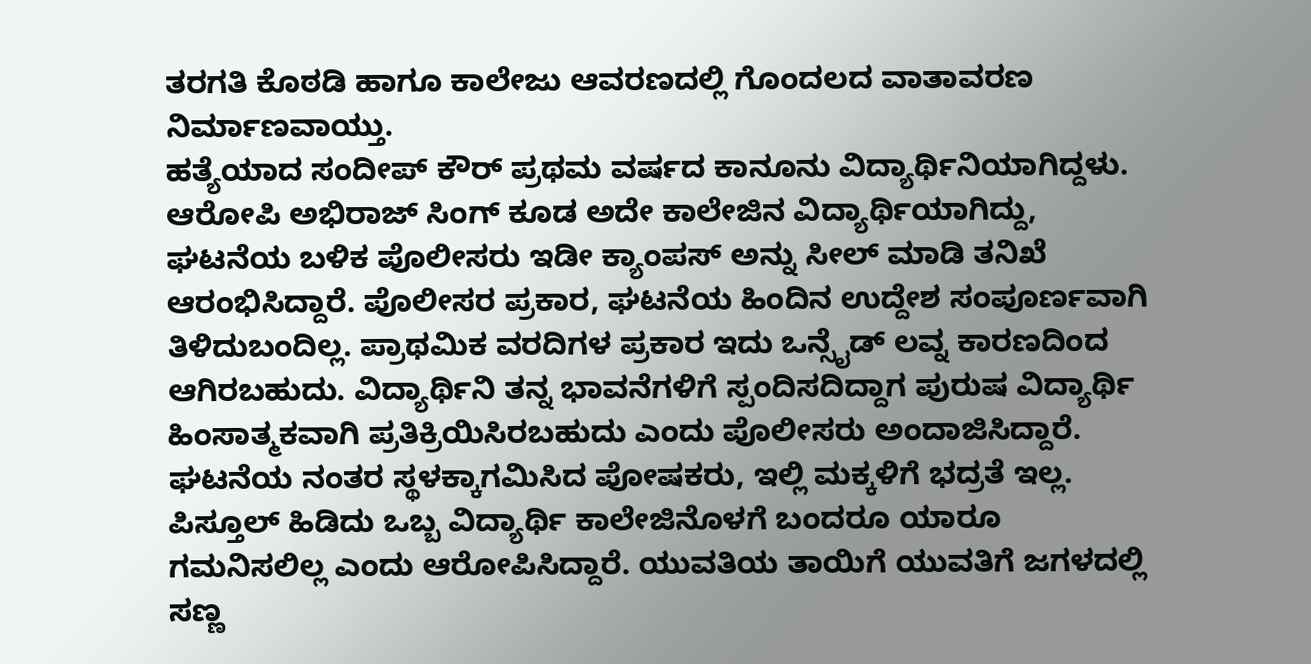ತರಗತಿ ಕೊಠಡಿ ಹಾಗೂ ಕಾಲೇಜು ಆವರಣದಲ್ಲಿ ಗೊಂದಲದ ವಾತಾವರಣ ನಿರ್ಮಾಣವಾಯ್ತು.
ಹತ್ಯೆಯಾದ ಸಂದೀಪ್ ಕೌರ್ ಪ್ರಥಮ ವರ್ಷದ ಕಾನೂನು ವಿದ್ಯಾರ್ಥಿನಿಯಾಗಿದ್ದಳು. ಆರೋಪಿ ಅಭಿರಾಜ್ ಸಿಂಗ್ ಕೂಡ ಅದೇ ಕಾಲೇಜಿನ ವಿದ್ಯಾರ್ಥಿಯಾಗಿದ್ದು, ಘಟನೆಯ ಬಳಿಕ ಪೊಲೀಸರು ಇಡೀ ಕ್ಯಾಂಪಸ್ ಅನ್ನು ಸೀಲ್ ಮಾಡಿ ತನಿಖೆ ಆರಂಭಿಸಿದ್ದಾರೆ. ಪೊಲೀಸರ ಪ್ರಕಾರ, ಘಟನೆಯ ಹಿಂದಿನ ಉದ್ದೇಶ ಸಂಪೂರ್ಣವಾಗಿ ತಿಳಿದುಬಂದಿಲ್ಲ. ಪ್ರಾಥಮಿಕ ವರದಿಗಳ ಪ್ರಕಾರ ಇದು ಒನ್ಸೈಡ್ ಲವ್ನ ಕಾರಣದಿಂದ ಆಗಿರಬಹುದು. ವಿದ್ಯಾರ್ಥಿನಿ ತನ್ನ ಭಾವನೆಗಳಿಗೆ ಸ್ಪಂದಿಸದಿದ್ದಾಗ ಪುರುಷ ವಿದ್ಯಾರ್ಥಿ ಹಿಂಸಾತ್ಮಕವಾಗಿ ಪ್ರತಿಕ್ರಿಯಿಸಿರಬಹುದು ಎಂದು ಪೊಲೀಸರು ಅಂದಾಜಿಸಿದ್ದಾರೆ.
ಘಟನೆಯ ನಂತರ ಸ್ಥಳಕ್ಕಾಗಮಿಸಿದ ಪೋಷಕರು, ಇಲ್ಲಿ ಮಕ್ಕಳಿಗೆ ಭದ್ರತೆ ಇಲ್ಲ. ಪಿಸ್ತೂಲ್ ಹಿಡಿದು ಒಬ್ಬ ವಿದ್ಯಾರ್ಥಿ ಕಾಲೇಜಿನೊಳಗೆ ಬಂದರೂ ಯಾರೂ ಗಮನಿಸಲಿಲ್ಲ ಎಂದು ಆರೋಪಿಸಿದ್ದಾರೆ. ಯುವತಿಯ ತಾಯಿಗೆ ಯುವತಿಗೆ ಜಗಳದಲ್ಲಿ ಸಣ್ಣ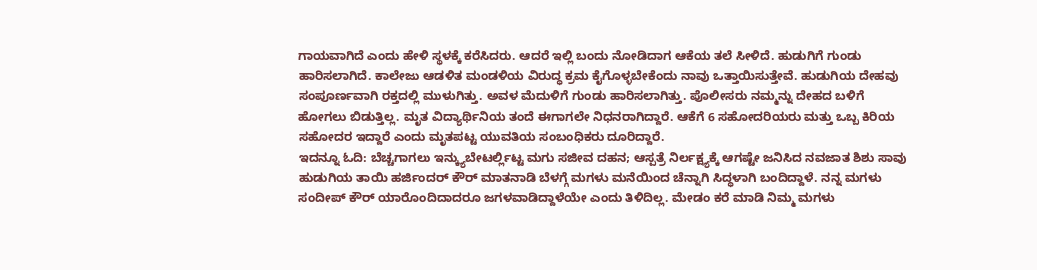ಗಾಯವಾಗಿದೆ ಎಂದು ಹೇಳಿ ಸ್ಥಳಕ್ಕೆ ಕರೆಸಿದರು. ಆದರೆ ಇಲ್ಲಿ ಬಂದು ನೋಡಿದಾಗ ಆಕೆಯ ತಲೆ ಸೀಳಿದೆ. ಹುಡುಗಿಗೆ ಗುಂಡು ಹಾರಿಸಲಾಗಿದೆ. ಕಾಲೇಜು ಆಡಳಿತ ಮಂಡಳಿಯ ವಿರುದ್ಧ ಕ್ರಮ ಕೈಗೊಳ್ಳಬೇಕೆಂದು ನಾವು ಒತ್ತಾಯಿಸುತ್ತೇವೆ. ಹುಡುಗಿಯ ದೇಹವು ಸಂಪೂರ್ಣವಾಗಿ ರಕ್ತದಲ್ಲಿ ಮುಳುಗಿತ್ತು. ಅವಳ ಮೆದುಳಿಗೆ ಗುಂಡು ಹಾರಿಸಲಾಗಿತ್ತು. ಪೊಲೀಸರು ನಮ್ಮನ್ನು ದೇಹದ ಬಳಿಗೆ ಹೋಗಲು ಬಿಡುತ್ತಿಲ್ಲ. ಮೃತ ವಿದ್ಯಾರ್ಥಿನಿಯ ತಂದೆ ಈಗಾಗಲೇ ನಿಧನರಾಗಿದ್ದಾರೆ. ಆಕೆಗೆ 6 ಸಹೋದರಿಯರು ಮತ್ತು ಒಬ್ಬ ಕಿರಿಯ ಸಹೋದರ ಇದ್ದಾರೆ ಎಂದು ಮೃತಪಟ್ಟ ಯುವತಿಯ ಸಂಬಂಧಿಕರು ದೂರಿದ್ದಾರೆ.
ಇದನ್ನೂ ಓದಿ: ಬೆಚ್ಚಗಾಗಲು ಇನ್ಕ್ಯುಬೇಟರ್ಲ್ಲಿಟ್ಟ ಮಗು ಸಜೀವ ದಹನ; ಆಸ್ಪತ್ರೆ ನಿರ್ಲಕ್ಷ್ಯಕ್ಕೆ ಆಗಷ್ಟೇ ಜನಿಸಿದ ನವಜಾತ ಶಿಶು ಸಾವು
ಹುಡುಗಿಯ ತಾಯಿ ಹರ್ಜಿಂದರ್ ಕೌರ್ ಮಾತನಾಡಿ ಬೆಳಗ್ಗೆ ಮಗಳು ಮನೆಯಿಂದ ಚೆನ್ನಾಗಿ ಸಿದ್ಧಳಾಗಿ ಬಂದಿದ್ದಾಳೆ. ನನ್ನ ಮಗಳು ಸಂದೀಪ್ ಕೌರ್ ಯಾರೊಂದಿದಾದರೂ ಜಗಳವಾಡಿದ್ದಾಳೆಯೇ ಎಂದು ತಿಳಿದಿಲ್ಲ. ಮೇಡಂ ಕರೆ ಮಾಡಿ ನಿಮ್ಮ ಮಗಳು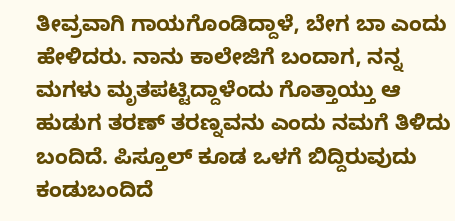ತೀವ್ರವಾಗಿ ಗಾಯಗೊಂಡಿದ್ದಾಳೆ, ಬೇಗ ಬಾ ಎಂದು ಹೇಳಿದರು. ನಾನು ಕಾಲೇಜಿಗೆ ಬಂದಾಗ, ನನ್ನ ಮಗಳು ಮೃತಪಟ್ಟಿದ್ದಾಳೆಂದು ಗೊತ್ತಾಯ್ತು ಆ ಹುಡುಗ ತರಣ್ ತರಣ್ನವನು ಎಂದು ನಮಗೆ ತಿಳಿದು ಬಂದಿದೆ. ಪಿಸ್ತೂಲ್ ಕೂಡ ಒಳಗೆ ಬಿದ್ದಿರುವುದು ಕಂಡುಬಂದಿದೆ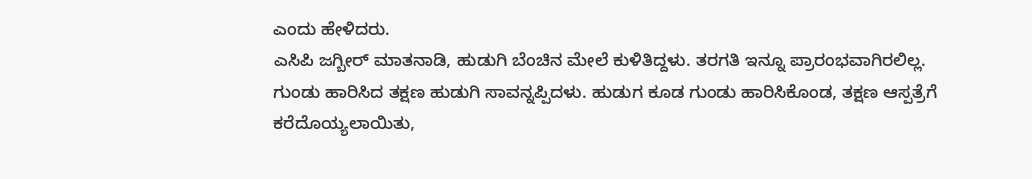ಎಂದು ಹೇಳಿದರು.
ಎಸಿಪಿ ಜಗ್ಬೀರ್ ಮಾತನಾಡಿ, ಹುಡುಗಿ ಬೆಂಚಿನ ಮೇಲೆ ಕುಳಿತಿದ್ದಳು. ತರಗತಿ ಇನ್ನೂ ಪ್ರಾರಂಭವಾಗಿರಲಿಲ್ಲ. ಗುಂಡು ಹಾರಿಸಿದ ತಕ್ಷಣ ಹುಡುಗಿ ಸಾವನ್ನಪ್ಪಿದಳು. ಹುಡುಗ ಕೂಡ ಗುಂಡು ಹಾರಿಸಿಕೊಂಡ, ತಕ್ಷಣ ಆಸ್ಪತ್ರೆಗೆ ಕರೆದೊಯ್ಯಲಾಯಿತು,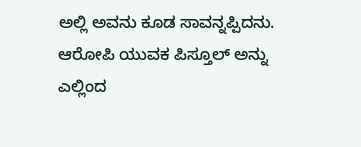ಅಲ್ಲಿ ಅವನು ಕೂಡ ಸಾವನ್ನಪ್ಪಿದನು. ಆರೋಪಿ ಯುವಕ ಪಿಸ್ತೂಲ್ ಅನ್ನು ಎಲ್ಲಿಂದ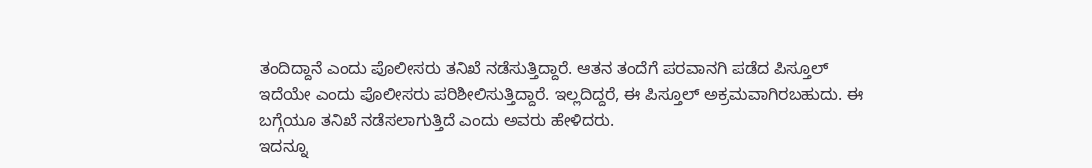ತಂದಿದ್ದಾನೆ ಎಂದು ಪೊಲೀಸರು ತನಿಖೆ ನಡೆಸುತ್ತಿದ್ದಾರೆ. ಆತನ ತಂದೆಗೆ ಪರವಾನಗಿ ಪಡೆದ ಪಿಸ್ತೂಲ್ ಇದೆಯೇ ಎಂದು ಪೊಲೀಸರು ಪರಿಶೀಲಿಸುತ್ತಿದ್ದಾರೆ. ಇಲ್ಲದಿದ್ದರೆ, ಈ ಪಿಸ್ತೂಲ್ ಅಕ್ರಮವಾಗಿರಬಹುದು. ಈ ಬಗ್ಗೆಯೂ ತನಿಖೆ ನಡೆಸಲಾಗುತ್ತಿದೆ ಎಂದು ಅವರು ಹೇಳಿದರು.
ಇದನ್ನೂ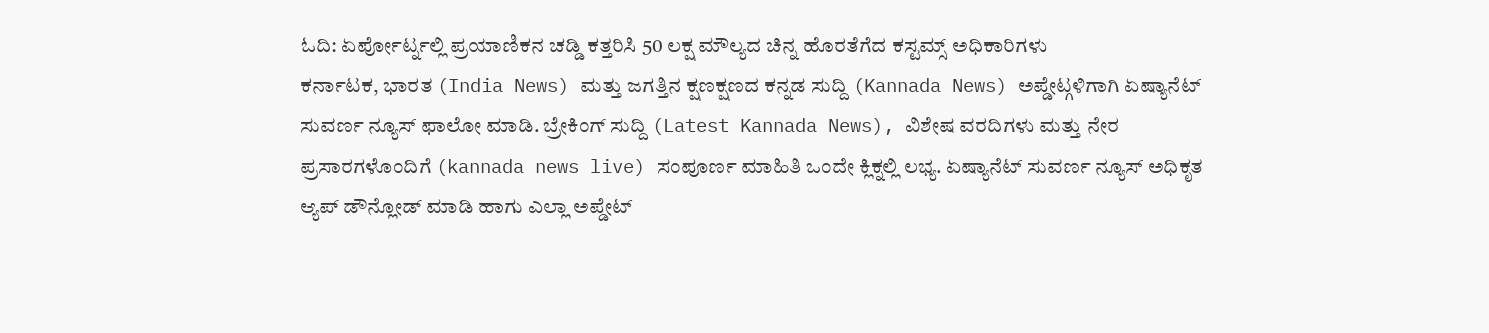ಓದಿ: ಏರ್ಪೋರ್ಟ್ನಲ್ಲಿ ಪ್ರಯಾಣಿಕನ ಚಡ್ಡಿ ಕತ್ತರಿಸಿ 50 ಲಕ್ಷ ಮೌಲ್ಯದ ಚಿನ್ನ ಹೊರತೆಗೆದ ಕಸ್ಟಮ್ಸ್ ಅಧಿಕಾರಿಗಳು
ಕರ್ನಾಟಕ, ಭಾರತ (India News) ಮತ್ತು ಜಗತ್ತಿನ ಕ್ಷಣಕ್ಷಣದ ಕನ್ನಡ ಸುದ್ದಿ (Kannada News) ಅಪ್ಡೇಟ್ಗಳಿಗಾಗಿ ಏಷ್ಯಾನೆಟ್ ಸುವರ್ಣ ನ್ಯೂಸ್ ಫಾಲೋ ಮಾಡಿ. ಬ್ರೇಕಿಂಗ್ ಸುದ್ದಿ (Latest Kannada News), ವಿಶೇಷ ವರದಿಗಳು ಮತ್ತು ನೇರ ಪ್ರಸಾರಗಳೊಂದಿಗೆ (kannada news live) ಸಂಪೂರ್ಣ ಮಾಹಿತಿ ಒಂದೇ ಕ್ಲಿಕ್ನಲ್ಲಿ ಲಭ್ಯ. ಏಷ್ಯಾನೆಟ್ ಸುವರ್ಣ ನ್ಯೂಸ್ ಅಧಿಕೃತ ಆ್ಯಪ್ ಡೌನ್ಲೋಡ್ ಮಾಡಿ ಹಾಗು ಎಲ್ಲಾ ಅಪ್ಡೇಟ್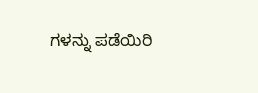ಗಳನ್ನು ಪಡೆಯಿರಿ